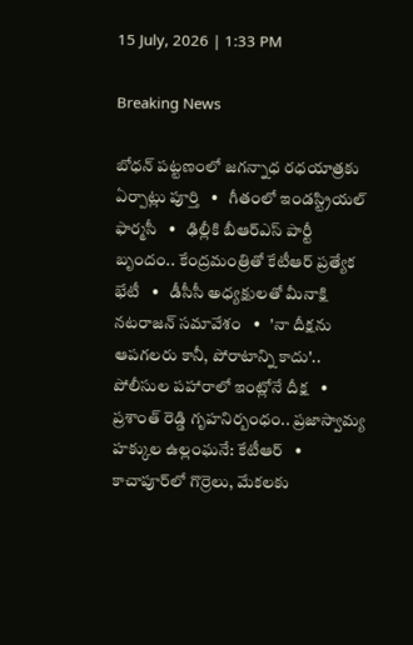15 July, 2026 | 1:33 PM

Breaking News

బోధన్ పట్టణంలో జగన్నాధ రధయాత్రకు ఏర్పాట్లు పూర్తి   •   గీతంలో ఇండస్ట్రియల్ ఫార్మసీ   •   ఢిల్లీకి బీఆర్ఎస్ పార్టీ బృందం.. కేంద్రమంత్రితో కేటీఆర్ ప్రత్యేక భేటీ   •   డీసీసీ అధ్యక్షులతో మీనాక్షి నటరాజన్ సమావేశం   •   'నా దీక్షను ఆపగలరు కానీ, పోరాటాన్ని కాదు'.. పోలీసుల పహారాలో ఇంట్లోనే దీక్ష   •   ప్రశాంత్ రెడ్డి గృహనిర్బంధం.. ప్రజాస్వామ్య హక్కుల ఉల్లంఘనే: కేటీఆర్   •   కాచాపూర్‌లో గొర్రెలు, మేకలకు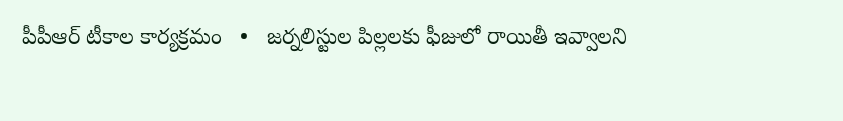పీపీఆర్ టీకాల కార్యక్రమం   •   జర్నలిస్టుల పిల్లలకు ఫీజులో రాయితీ ఇవ్వాలని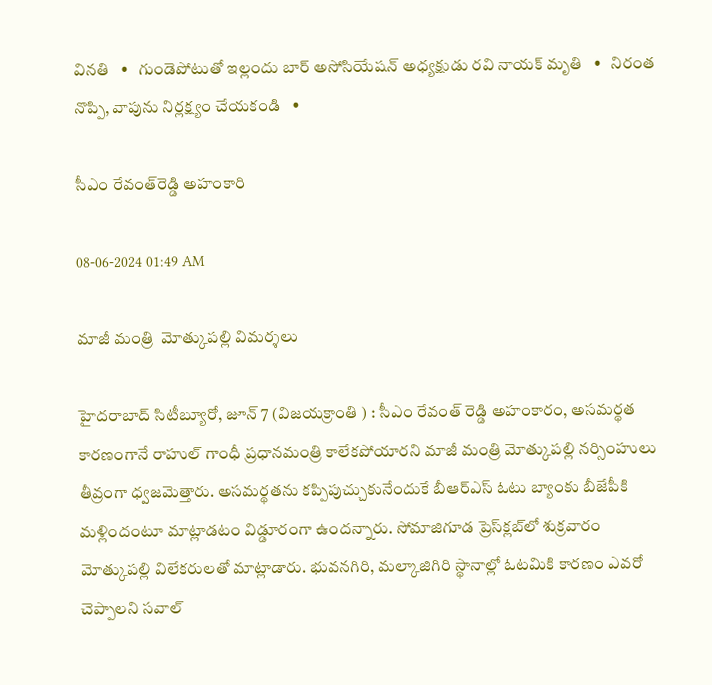వినతి   •   గుండెపోటుతో ఇల్లందు బార్ అసోసియేషన్ అధ్యక్షుడు రవి నాయక్ మృతి   •   నిరంత నొప్పి, వాపును నిర్లక్ష్యం చేయకండి   •

సీఎం రేవంత్‌రెడ్డి అహంకారి

08-06-2024 01:49 AM

మాజీ మంత్రి  మోత్కుపల్లి విమర్శలు

హైదరాబాద్ సిటీబ్యూరో, జూన్ 7 (విజయక్రాంతి ) : సీఎం రేవంత్ రెడ్డి అహంకారం, అసమర్థత కారణంగానే రాహుల్ గాంధీ ప్రధానమంత్రి కాలేకపోయారని మాజీ మంత్రి మోత్కుపల్లి నర్సింహులు తీవ్రంగా ధ్వజమెత్తారు. అసమర్థతను కప్పిపుచ్చుకునేందుకే బీఆర్‌ఎస్ ఓటు బ్యాంకు బీజేపీకి మళ్లిందంటూ మాట్లాడటం విడ్డూరంగా ఉందన్నారు. సోమాజిగూడ ప్రెస్‌క్లబ్‌లో శుక్రవారం మోత్కుపల్లి విలేకరులతో మాట్లాడారు. భువనగిరి, మల్కాజిగిరి స్థానాల్లో ఓటమికి కారణం ఎవరో చెప్పాలని సవాల్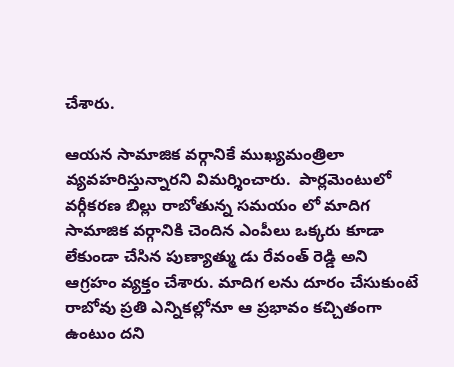చేశారు.

ఆయన సామాజిక వర్గానికే ముఖ్యమంత్రిలా వ్యవహరిస్తున్నారని విమర్శించారు.  పార్లమెంటులో వర్గీకరణ బిల్లు రాబోతున్న సమయం లో మాదిగ సామాజిక వర్గానికి చెందిన ఎంపీలు ఒక్కరు కూడా లేకుండా చేసిన పుణ్యాత్ము డు రేవంత్ రెడ్డి అని ఆగ్రహం వ్యక్తం చేశారు. మాదిగ లను దూరం చేసుకుంటే రాబోవు ప్రతి ఎన్నికల్లోనూ ఆ ప్రభావం కచ్చితంగా ఉంటుం దని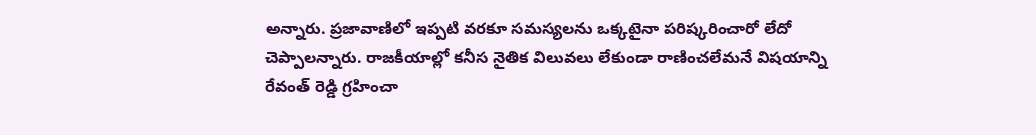అన్నారు. ప్రజావాణిలో ఇప్పటి వరకూ సమస్యలను ఒక్కటైనా పరిష్కరించారో లేదో చెప్పాలన్నారు. రాజకీయాల్లో కనీస నైతిక విలువలు లేకుండా రాణించలేమనే విషయాన్ని రేవంత్ రెడ్డి గ్రహించా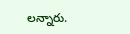లన్నారు.